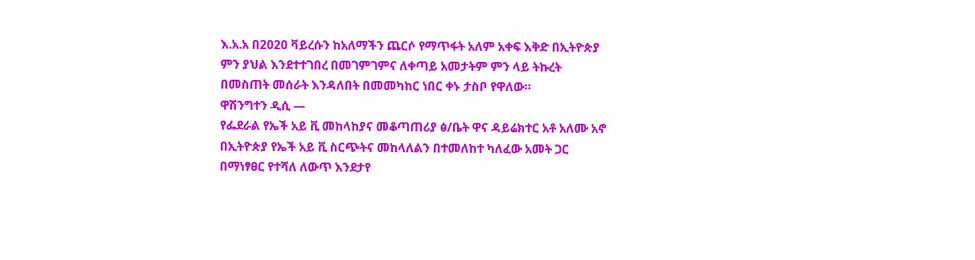እ.አ.አ በ2020 ቫይረሱን ከአለማችን ጨርሶ የማጥፋት አለም አቀፍ እቅድ በኢትዮጵያ ምን ያህል እንደተተገበረ በመገምገምና ለቀጣይ አመታትም ምን ላይ ትኩረት በመስጠት መሰራት እንዳለበት በመመካከር ነበር ቀኑ ታስቦ የዋለው።
ዋሽንግተን ዲሲ —
የፌደራል የኤች አይ ቪ መከላከያና መቆጣጠሪያ ፅ/ቤት ዋና ዳይሬክተር አቶ አለሙ አኖ በኢትዮጵያ የኤች አይ ቪ ስርጭትና መከላለልን በተመለከተ ካለፈው አመት ጋር በማነፃፀር የተሻለ ለውጥ እንደታየ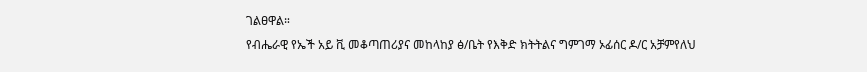ገልፀዋል።
የብሔራዊ የኤች አይ ቪ መቆጣጠሪያና መከላከያ ፅ/ቤት የእቅድ ክትትልና ግምገማ ኦፊሰር ዶ/ር አቻምየለህ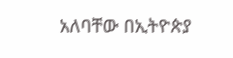አለባቸው በኢትዮጵያ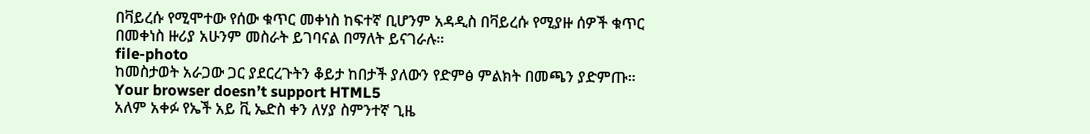በቫይረሱ የሚሞተው የሰው ቁጥር መቀነስ ከፍተኛ ቢሆንም አዳዲስ በቫይረሱ የሚያዙ ሰዎች ቁጥር በመቀነስ ዙሪያ አሁንም መስራት ይገባናል በማለት ይናገራሉ።
file-photo
ከመስታወት አራጋው ጋር ያደርረጉትን ቆይታ ከበታች ያለውን የድምፅ ምልክት በመጫን ያድምጡ።
Your browser doesn’t support HTML5
አለም አቀፉ የኤች አይ ቪ ኤድስ ቀን ለሃያ ስምንተኛ ጊዜ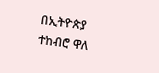በኢትዮጵያ ተከብሮ ዋለ